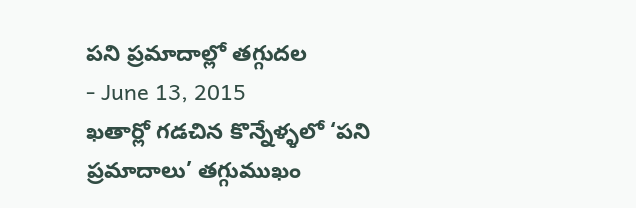పని ప్రమాదాల్లో తగ్గుదల
- June 13, 2015
ఖతార్లో గడచిన కొన్నేళ్ళలో ‘పని ప్రమాదాలు’ తగ్గుముఖం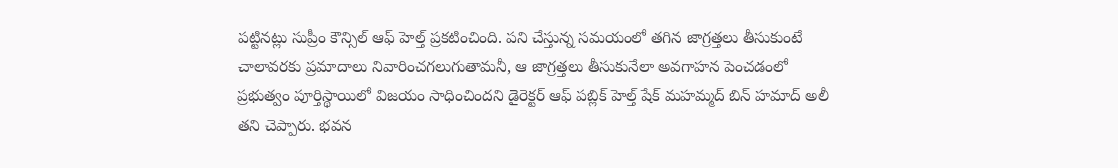పట్టినట్లు సుప్రీం కౌన్సిల్ ఆఫ్ హెల్త్ ప్రకటించింది. పని చేస్తున్న సమయంలో తగిన జాగ్రత్తలు తీసుకుంటే చాలావరకు ప్రమాదాలు నివారించగలుగుతామనీ, ఆ జాగ్రత్తలు తీసుకునేలా అవగాహన పెంచడంలో ప్రభుత్వం పూర్తిస్థాయిలో విజయం సాధించిందని డైరెక్టర్ ఆఫ్ పబ్లిక్ హెల్త్ షేక్ మహమ్మద్ బిన్ హమాద్ అలీ తని చెప్పారు. భవన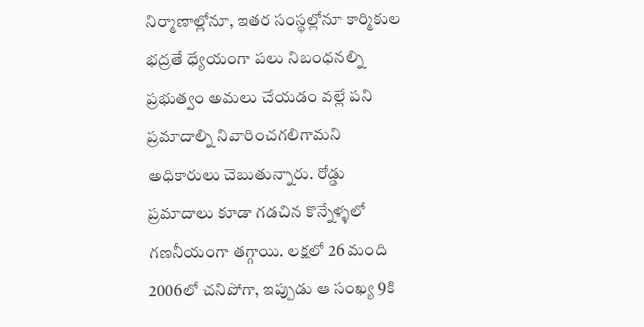నిర్మాణాల్లోనూ, ఇతర సంస్థల్లోనూ కార్మికుల భద్రతే ధ్యేయంగా పలు నిబంధనల్ని ప్రభుత్వం అమలు చేయడం వల్లే పని ప్రమాదాల్ని నివారించగలిగామని అధికారులు చెబుతున్నారు. రోడ్డు ప్రమాదాలు కూడా గడచిన కొన్నేళ్ళలో గణనీయంగా తగ్గాయి. లక్షలో 26 మంది 2006లో చనిపోగా, ఇప్పుడు ఆ సంఖ్య 9కి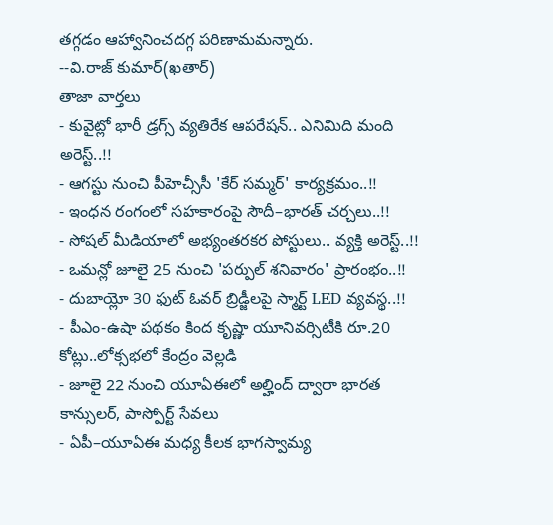తగ్గడం ఆహ్వానించదగ్గ పరిణామమన్నారు.
--వి.రాజ్ కుమార్(ఖతార్)
తాజా వార్తలు
- కువైట్లో భారీ డ్రగ్స్ వ్యతిరేక ఆపరేషన్.. ఎనిమిది మంది అరెస్ట్..!!
- ఆగస్టు నుంచి పీహెచ్సీసీ 'కేర్ సమ్మర్' కార్యక్రమం..!!
- ఇంధన రంగంలో సహకారంపై సౌదీ–భారత్ చర్చలు..!!
- సోషల్ మీడియాలో అభ్యంతరకర పోస్టులు.. వ్యక్తి అరెస్ట్..!!
- ఒమన్లో జూలై 25 నుంచి 'పర్పుల్ శనివారం' ప్రారంభం..!!
- దుబాయ్లో 30 ఫుట్ ఓవర్ బ్రిడ్జీలపై స్మార్ట్ LED వ్యవస్థ..!!
- పీఎం-ఉషా పథకం కింద కృష్ణా యూనివర్సిటీకి రూ.20 కోట్లు..లోక్సభలో కేంద్రం వెల్లడి
- జూలై 22 నుంచి యూఏఈలో అల్హింద్ ద్వారా భారత కాన్సులర్, పాస్పోర్ట్ సేవలు
- ఏపీ–యూఏఈ మధ్య కీలక భాగస్వామ్య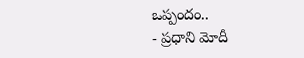ఒప్పందం..
- ప్రధాని మోదీ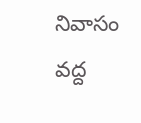నివాసం వద్ద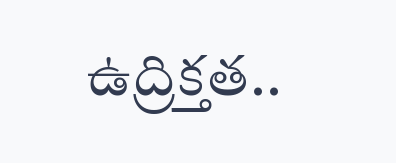ఉద్రిక్తత..